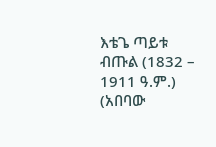እቴጌ ጣይቱ ብጡል (1832 – 1911 ዓ.ም.) (አበባው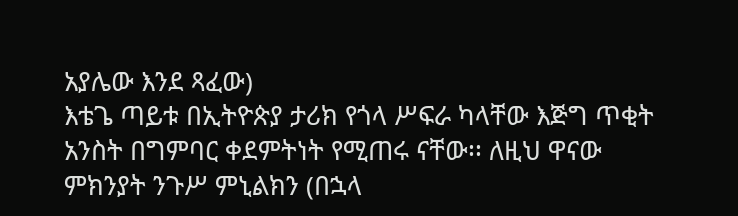አያሌው እንደ ጻፈው)
እቴጌ ጣይቱ በኢትዮጵያ ታሪክ የጎላ ሥፍራ ካላቸው እጅግ ጥቂት አንስት በግምባር ቀደምትነት የሚጠሩ ናቸው፡፡ ለዚህ ዋናው ምክንያት ንጉሥ ምኒልክን (በኋላ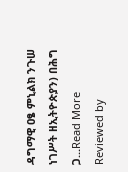ዳግማዊ ዐፄ ምኒልክ ንጉሠ ነገሥት ዘኢትዮጵያን) በሕግ ጋ...Read More
Reviewed by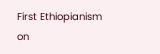First Ethiopianism
on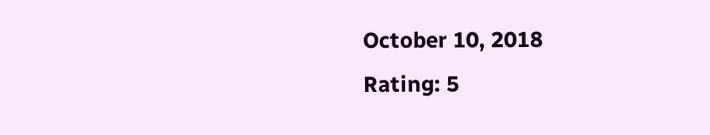October 10, 2018
Rating: 5